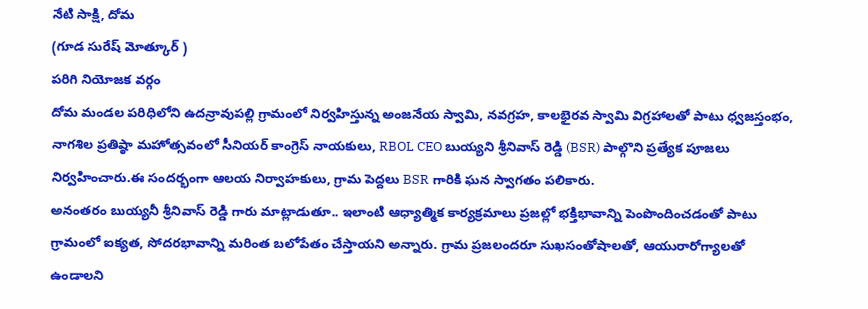నేటి సాక్షి, దోమ
(గూడ సురేష్ మోత్కూర్ )
పరిగి నియోజక వర్గం
దోమ మండల పరిధిలోని ఉదన్రావుపల్లి గ్రామంలో నిర్వహిస్తున్న అంజనేయ స్వామి, నవగ్రహ, కాలభైరవ స్వామి విగ్రహాలతో పాటు ధ్వజస్తంభం, నాగశిల ప్రతిష్ఠా మహోత్సవంలో సీనియర్ కాంగ్రెస్ నాయకులు, RBOL CEO బుయ్యని శ్రీనివాస్ రెడ్డి (BSR) పాల్గొని ప్రత్యేక పూజలు నిర్వహించారు.ఈ సందర్భంగా ఆలయ నిర్వాహకులు, గ్రామ పెద్దలు BSR గారికి ఘన స్వాగతం పలికారు.
అనంతరం బుయ్యనీ శ్రీనివాస్ రెడ్డి గారు మాట్లాడుతూ.. ఇలాంటి ఆధ్యాత్మిక కార్యక్రమాలు ప్రజల్లో భక్తిభావాన్ని పెంపొందించడంతో పాటు గ్రామంలో ఐక్యత, సోదరభావాన్ని మరింత బలోపేతం చేస్తాయని అన్నారు. గ్రామ ప్రజలందరూ సుఖసంతోషాలతో, ఆయురారోగ్యాలతో ఉండాలని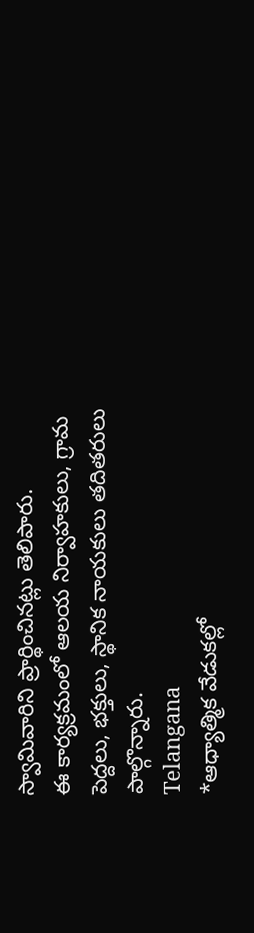స్వామివారిని ప్రార్థించినట్లు తెలిపారు.
ఈ కార్యక్రమంలో ఆలయ నిర్వాహకులు, గ్రామ పెద్దలు, భక్తులు, స్థానిక నాయకులు తదితరులు పాల్గొన్నారు.
Telangana
*ఆధ్యాత్మిక వేడుకల్లో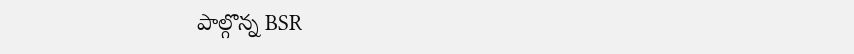పాల్గొన్న BSR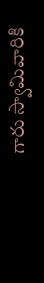గారు స్వామివారికి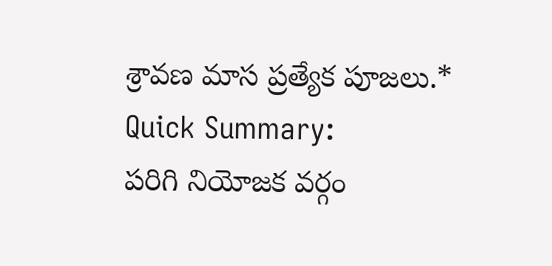శ్రావణ మాస ప్రత్యేక పూజలు.*
Quick Summary:
పరిగి నియోజక వర్గం